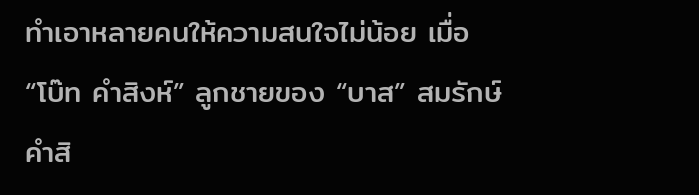ทำเอาหลายคนให้ความสนใจไม่น้อย เมื่อ “โบ๊ท คำสิงห์” ลูกชายของ “บาส” สมรักษ์ คำสิ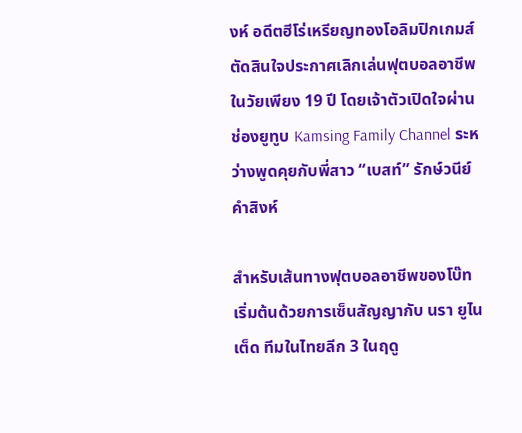งห์ อดีตฮีโร่เหรียญทองโอลิมปิกเกมส์ ตัดสินใจประกาศเลิกเล่นฟุตบอลอาชีพในวัยเพียง 19 ปี โดยเจ้าตัวเปิดใจผ่านช่องยูทูบ Kamsing Family Channel ระหว่างพูดคุยกับพี่สาว “เบสท์” รักษ์วนีย์ คำสิงห์

สำหรับเส้นทางฟุตบอลอาชีพของโบ๊ท เริ่มต้นด้วยการเซ็นสัญญากับ นรา ยูไนเต็ด ทีมในไทยลีก 3 ในฤดู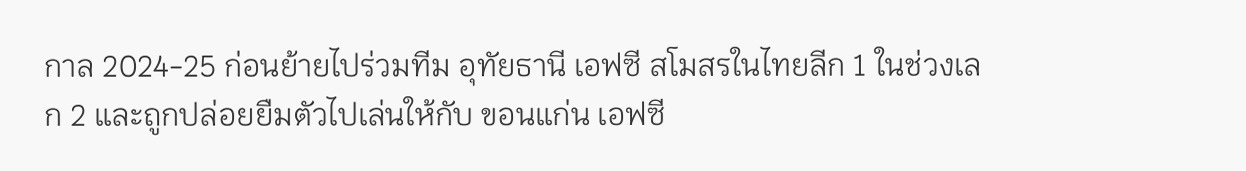กาล 2024-25 ก่อนย้ายไปร่วมทีม อุทัยธานี เอฟซี สโมสรในไทยลีก 1 ในช่วงเลก 2 และถูกปล่อยยืมตัวไปเล่นให้กับ ขอนแก่น เอฟซี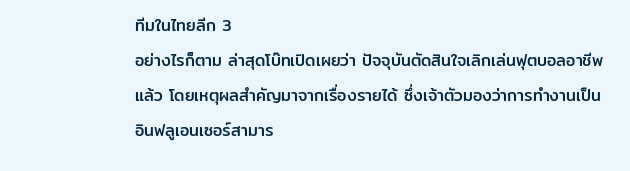ทีมในไทยลีก 3
อย่างไรก็ตาม ล่าสุดโบ๊ทเปิดเผยว่า ปัจจุบันตัดสินใจเลิกเล่นฟุตบอลอาชีพแล้ว โดยเหตุผลสำคัญมาจากเรื่องรายได้ ซึ่งเจ้าตัวมองว่าการทำงานเป็นอินฟลูเอนเซอร์สามาร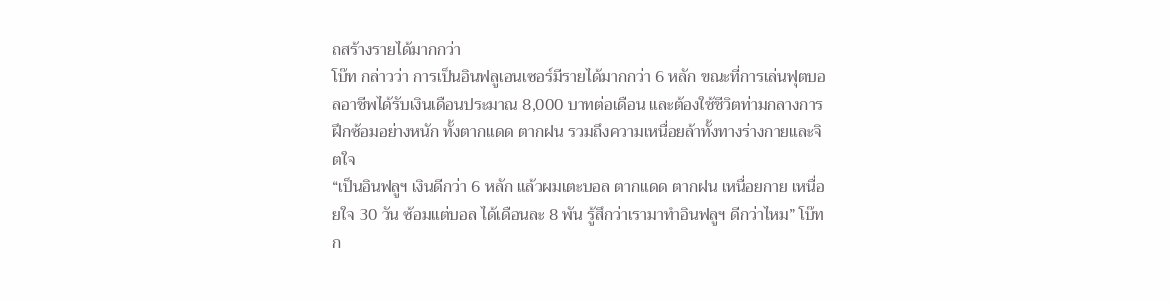ถสร้างรายได้มากกว่า
โบ๊ท กล่าวว่า การเป็นอินฟลูเอนเซอร์มีรายได้มากกว่า 6 หลัก ขณะที่การเล่นฟุตบอลอาชีพได้รับเงินเดือนประมาณ 8,000 บาทต่อเดือน และต้องใช้ชีวิตท่ามกลางการฝึกซ้อมอย่างหนัก ทั้งตากแดด ตากฝน รวมถึงความเหนื่อยล้าทั้งทางร่างกายและจิตใจ
“เป็นอินฟลูฯ เงินดีกว่า 6 หลัก แล้วผมเตะบอล ตากแดด ตากฝน เหนื่อยกาย เหนื่อยใจ 30 วัน ซ้อมแต่บอล ได้เดือนละ 8 พัน รู้สึกว่าเรามาทำอินฟลูฯ ดีกว่าไหม” โบ๊ทก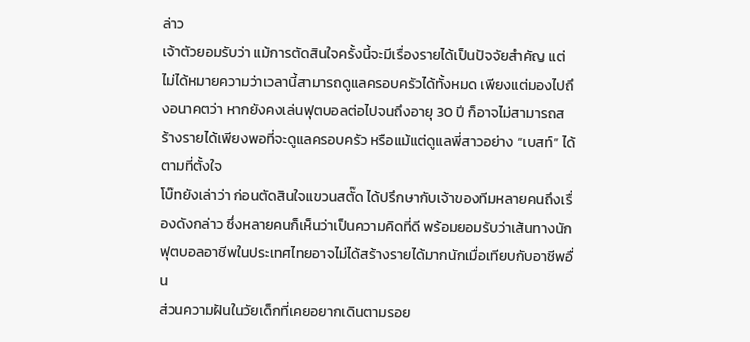ล่าว
เจ้าตัวยอมรับว่า แม้การตัดสินใจครั้งนี้จะมีเรื่องรายได้เป็นปัจจัยสำคัญ แต่ไม่ได้หมายความว่าเวลานี้สามารถดูแลครอบครัวได้ทั้งหมด เพียงแต่มองไปถึงอนาคตว่า หากยังคงเล่นฟุตบอลต่อไปจนถึงอายุ 30 ปี ก็อาจไม่สามารถสร้างรายได้เพียงพอที่จะดูแลครอบครัว หรือแม้แต่ดูแลพี่สาวอย่าง “เบสท์” ได้ตามที่ตั้งใจ
โบ๊ทยังเล่าว่า ก่อนตัดสินใจแขวนสตั๊ด ได้ปรึกษากับเจ้าของทีมหลายคนถึงเรื่องดังกล่าว ซึ่งหลายคนก็เห็นว่าเป็นความคิดที่ดี พร้อมยอมรับว่าเส้นทางนักฟุตบอลอาชีพในประเทศไทยอาจไม่ได้สร้างรายได้มากนักเมื่อเทียบกับอาชีพอื่น
ส่วนความฝันในวัยเด็กที่เคยอยากเดินตามรอย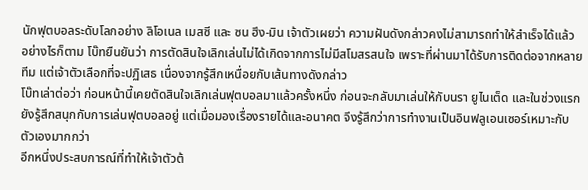นักฟุตบอลระดับโลกอย่าง ลิโอเนล เมสซี และ ซน ฮึง-มิน เจ้าตัวเผยว่า ความฝันดังกล่าวคงไม่สามารถทำให้สำเร็จได้แล้ว
อย่างไรก็ตาม โบ๊ทยืนยันว่า การตัดสินใจเลิกเล่นไม่ได้เกิดจากการไม่มีสโมสรสนใจ เพราะที่ผ่านมาได้รับการติดต่อจากหลายทีม แต่เจ้าตัวเลือกที่จะปฏิเสธ เนื่องจากรู้สึกเหนื่อยกับเส้นทางดังกล่าว
โบ๊ทเล่าต่อว่า ก่อนหน้านี้เคยตัดสินใจเลิกเล่นฟุตบอลมาแล้วครั้งหนึ่ง ก่อนจะกลับมาเล่นให้กับนรา ยูไนเต็ด และในช่วงแรกยังรู้สึกสนุกกับการเล่นฟุตบอลอยู่ แต่เมื่อมองเรื่องรายได้และอนาคต จึงรู้สึกว่าการทำงานเป็นอินฟลูเอนเซอร์เหมาะกับตัวเองมากกว่า
อีกหนึ่งประสบการณ์ที่ทำให้เจ้าตัวต้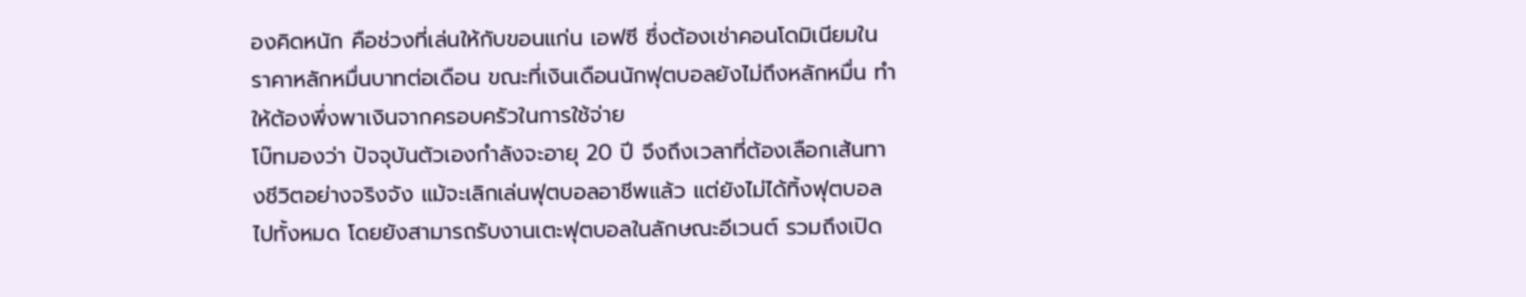องคิดหนัก คือช่วงที่เล่นให้กับขอนแก่น เอฟซี ซึ่งต้องเช่าคอนโดมิเนียมในราคาหลักหมื่นบาทต่อเดือน ขณะที่เงินเดือนนักฟุตบอลยังไม่ถึงหลักหมื่น ทำให้ต้องพึ่งพาเงินจากครอบครัวในการใช้จ่าย
โบ๊ทมองว่า ปัจจุบันตัวเองกำลังจะอายุ 20 ปี จึงถึงเวลาที่ต้องเลือกเส้นทางชีวิตอย่างจริงจัง แม้จะเลิกเล่นฟุตบอลอาชีพแล้ว แต่ยังไม่ได้ทิ้งฟุตบอลไปทั้งหมด โดยยังสามารถรับงานเตะฟุตบอลในลักษณะอีเวนต์ รวมถึงเปิด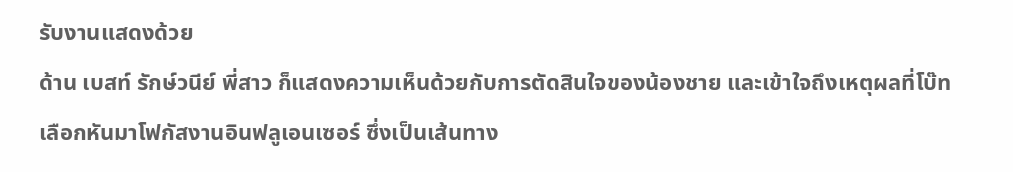รับงานแสดงด้วย
ด้าน เบสท์ รักษ์วนีย์ พี่สาว ก็แสดงความเห็นด้วยกับการตัดสินใจของน้องชาย และเข้าใจถึงเหตุผลที่โบ๊ทเลือกหันมาโฟกัสงานอินฟลูเอนเซอร์ ซึ่งเป็นเส้นทาง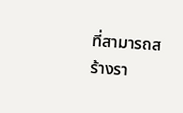ที่สามารถสร้างรา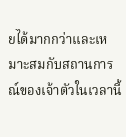ยได้มากกว่าและเหมาะสมกับสถานการณ์ของเจ้าตัวในเวลานี้